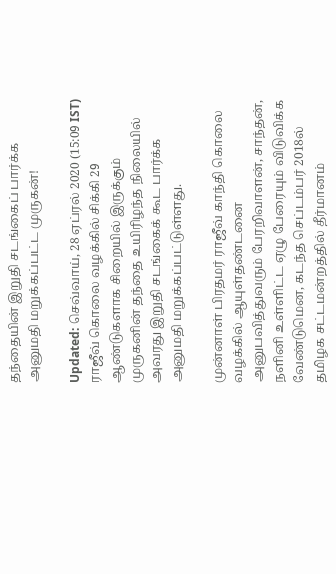தந்தையின் இறுதி சடங்கைப் பார்க்க அனுமதி மறுக்கப்பட்ட முருகன்!

Updated: செவ்வாய், 28 ஏப்ரல் 2020 (15:09 IST)
ராஜீவ் கொலை வழக்கில் சிக்கி 29 ஆண்டுகளாக சிறையில் இருக்கும் முருகனின் தந்தை உயிரிழந்த நிலையில் அவரது இறுதி சடங்கைக் கூட பார்க்க அனுமதி மறுக்கப்பட்டுள்ளது.

முன்னாள் பிரதமர் ராஜீவ் காந்தி கொலை வழக்கில் ஆயுள்தண்டனை அனுபவித்துவரும் பேரறிவாளன், சாந்தன், நளினி உள்ளிட்ட ஏழு பேரையும் விடுவிக்க வேண்டுமென, கடந்த செப்டம்பர் 2018ல் தமிழக சட்டமன்றத்தில் தீர்மானம்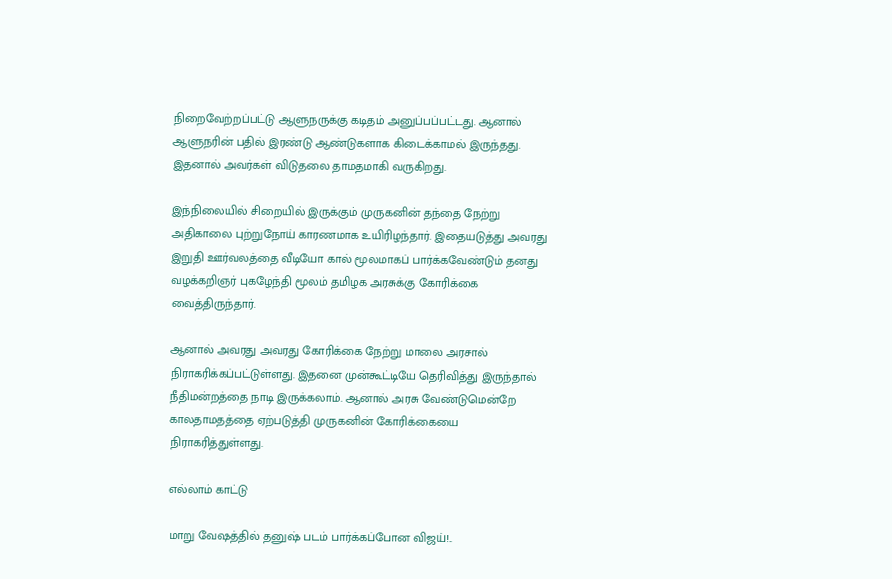நிறைவேற்றப்பட்டு ஆளுநருக்கு கடிதம் அனுப்பப்பட்டது. ஆனால் ஆளுநரின் பதில் இரண்டு ஆண்டுகளாக கிடைக்காமல் இருந்தது. இதனால் அவர்கள் விடுதலை தாமதமாகி வருகிறது.

இந்நிலையில் சிறையில் இருக்கும் முருகனின் தந்தை நேற்று அதிகாலை புற்றுநோய் காரணமாக உயிரிழந்தார். இதையடுத்து அவரது இறுதி ஊர்வலத்தை வீடியோ கால் மூலமாகப் பார்க்கவேண்டும் தனது வழக்கறிஞர் புகழேந்தி மூலம் தமிழக அரசுக்கு கோரிக்கை வைத்திருந்தார்.

ஆனால் அவரது அவரது கோரிக்கை நேற்று மாலை அரசால் நிராகரிக்கப்பட்டுள்ளது. இதனை முன்கூட்டியே தெரிவித்து இருந்தால் நீதிமன்றத்தை நாடி இருக்கலாம். ஆனால் அரசு வேண்டுமென்றே காலதாமதத்தை ஏற்படுத்தி முருகனின் கோரிக்கையை நிராகரித்துள்ளது.

எல்லாம் காட்டு

மாறு வேஷத்தில் தனுஷ் படம் பார்க்கப்போன விஜய்!..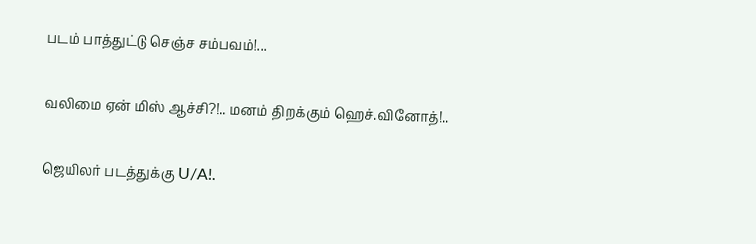படம் பாத்துட்டு செஞ்ச சம்பவம்!...

வலிமை ஏன் மிஸ் ஆச்சி?!.. மனம் திறக்கும் ஹெச்.வினோத்!..

ஜெயிலர் படத்துக்கு U/A!.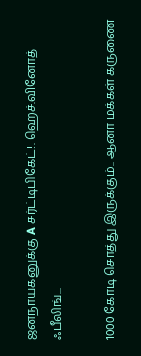ஜனநாயகனுக்கு A சர்ட்டிபிகேட்!. ஹெச்.வினோத் ஃபீலிங்...

1000 கோடி சொத்து இருக்கும்.. ஆனா மக்கள் கருணை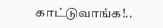காட்டுவாங்க!..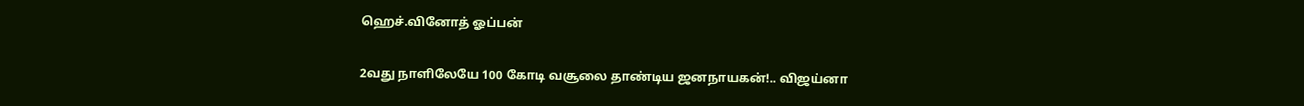ஹெச்.வினோத் ஓப்பன்

2வது நாளிலேயே 100 கோடி வசூலை தாண்டிய ஜனநாயகன்!.. விஜய்னா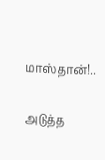மாஸ்தான்!..

அடுத்த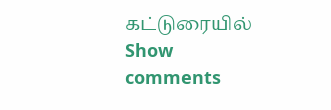கட்டுரையில்
Show comments